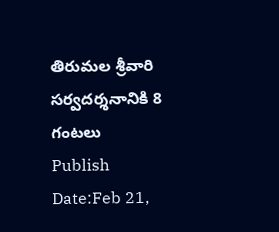తిరుమల శ్రీవారి సర్వదర్శనానికి 8 గంటలు
Publish Date:Feb 21,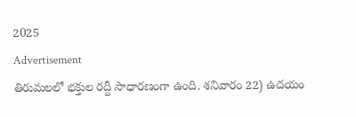2025
Advertisement
తిరుమలలో భక్తుల రద్దీ సాధారణంగా ఉంది. శనివారం 22) ఉదయం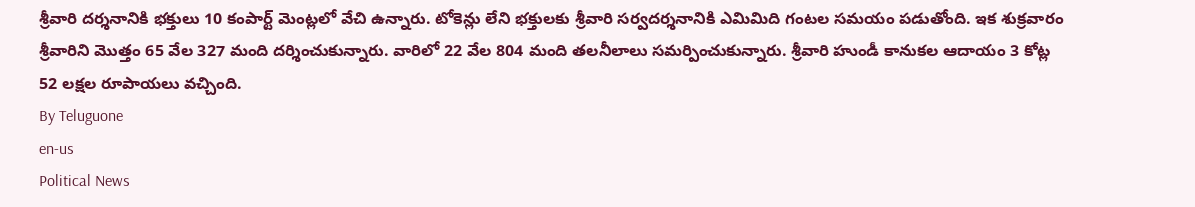శ్రీవారి దర్శనానికి భక్తులు 10 కంపార్ట్ మెంట్లలో వేచి ఉన్నారు. టోకెన్లు లేని భక్తులకు శ్రీవారి సర్వదర్శనానికి ఎమిమిది గంటల సమయం పడుతోంది. ఇక శుక్రవారం శ్రీవారిని మొత్తం 65 వేల 327 మంది దర్శించుకున్నారు. వారిలో 22 వేల 804 మంది తలనీలాలు సమర్పించుకున్నారు. శ్రీవారి హుండీ కానుకల ఆదాయం 3 కోట్ల 52 లక్షల రూపాయలు వచ్చింది.
By Teluguone
en-us
Political News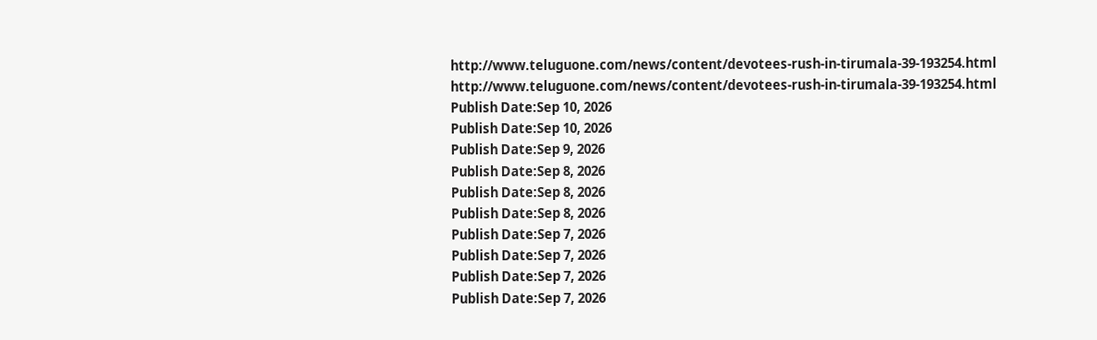http://www.teluguone.com/news/content/devotees-rush-in-tirumala-39-193254.html
http://www.teluguone.com/news/content/devotees-rush-in-tirumala-39-193254.html
Publish Date:Sep 10, 2026
Publish Date:Sep 10, 2026
Publish Date:Sep 9, 2026
Publish Date:Sep 8, 2026
Publish Date:Sep 8, 2026
Publish Date:Sep 8, 2026
Publish Date:Sep 7, 2026
Publish Date:Sep 7, 2026
Publish Date:Sep 7, 2026
Publish Date:Sep 7, 2026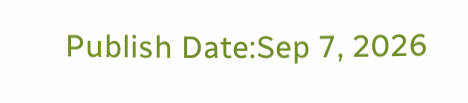Publish Date:Sep 7, 2026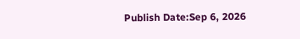Publish Date:Sep 6, 2026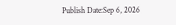Publish Date:Sep 6, 2026